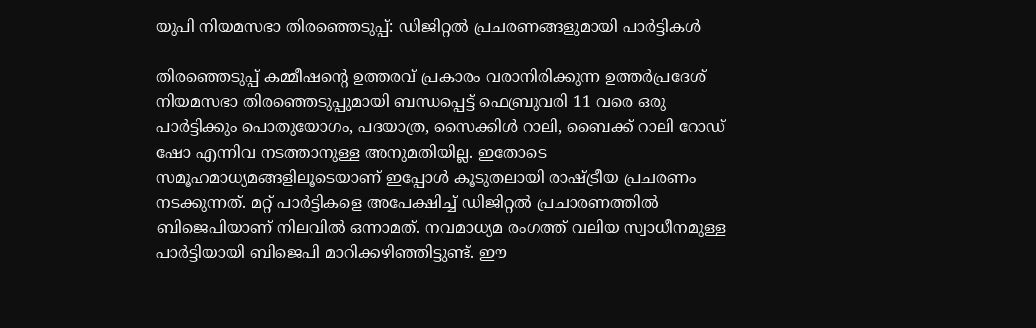യുപി നിയമസഭാ തിരഞ്ഞെടുപ്പ്: ഡിജിറ്റല്‍ പ്രചരണങ്ങളുമായി പാര്‍ട്ടികള്‍

തിരഞ്ഞെടുപ്പ് കമ്മീഷന്റെ ഉത്തരവ് പ്രകാരം വരാനിരിക്കുന്ന ഉത്തര്‍പ്രദേശ് നിയമസഭാ തിരഞ്ഞെടുപ്പുമായി ബന്ധപ്പെട്ട് ഫെബ്രുവരി 11 വരെ ഒരു പാര്‍ട്ടിക്കും പൊതുയോഗം, പദയാത്ര, സൈക്കിള്‍ റാലി, ബൈക്ക് റാലി റോഡ് ഷോ എന്നിവ നടത്താനുള്ള അനുമതിയില്ല. ഇതോടെ സമൂഹമാധ്യമങ്ങളിലൂടെയാണ് ഇപ്പോള്‍ കൂടുതലായി രാഷ്ട്രീയ പ്രചരണം നടക്കുന്നത്. മറ്റ് പാര്‍ട്ടികളെ അപേക്ഷിച്ച് ഡിജിറ്റല്‍ പ്രചാരണത്തില്‍ ബിജെപിയാണ് നിലവില്‍ ഒന്നാമത്. നവമാധ്യമ രംഗത്ത് വലിയ സ്വാധീനമുള്ള പാര്‍ട്ടിയായി ബിജെപി മാറിക്കഴിഞ്ഞിട്ടുണ്ട്. ഈ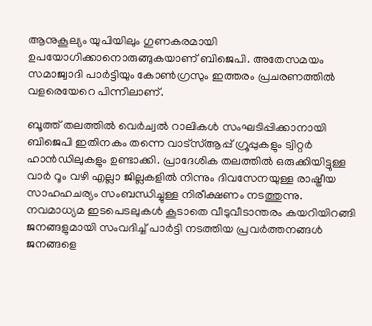ആനുകൂല്യം യുപിയിലും ഗുണകരമായി ഉപയോഗിക്കാനൊരുങ്ങുകയാണ് ബിജെപി. അതേസമയം സമാജ്വാദി പാര്‍ട്ടിയും കോണ്‍ഗ്രസും ഇത്തരം പ്രചരണത്തില്‍ വളരെയേറെ പിന്നിലാണ്.

ബൂത്ത് തലത്തില്‍ വെര്‍ച്വല്‍ റാലികള്‍ സംഘടിപ്പിക്കാനായി ബിജെപി ഇതിനകം തന്നെ വാട്സ്ആപ്പ് ഗ്രൂപ്പുകളും ട്വിറ്റര്‍ ഹാന്‍ഡിലുകളും ഉണ്ടാക്കി. പ്രാദേശിക തലത്തില്‍ ഒരുക്കിയിട്ടുള്ള വാര്‍ റൂം വഴി എല്ലാ ജില്ലകളില്‍ നിന്നും ദിവസേനയുള്ള രാഷ്ട്രീയ സാഹഹചര്യം സംബന്ധിച്ചുള്ള നിരീക്ഷണം നടത്തുന്നു. നവമാധ്യമ ഇടപെടലുകള്‍ കൂടാതെ വീടുവീടാന്തരം കയറിയിറങ്ങി ജനങ്ങളുമായി സംവദിച്ച് പാര്‍ട്ടി നടത്തിയ പ്രവര്‍ത്തനങ്ങള്‍ ജനങ്ങളെ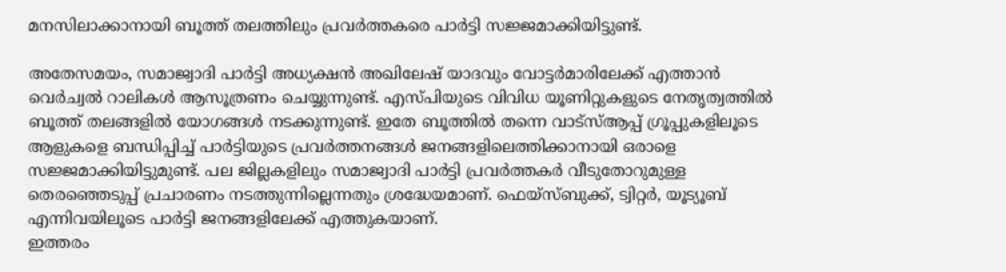മനസിലാക്കാനായി ബൂത്ത് തലത്തിലും പ്രവര്‍ത്തകരെ പാര്‍ട്ടി സജ്ജമാക്കിയിട്ടുണ്ട്.

അതേസമയം, സമാജ്വാദി പാര്‍ട്ടി അധ്യക്ഷന്‍ അഖിലേഷ് യാദവും വോട്ടര്‍മാരിലേക്ക് എത്താന്‍ വെര്‍ച്വല്‍ റാലികള്‍ ആസൂത്രണം ചെയ്യുന്നുണ്ട്. എസ്പിയുടെ വിവിധ യൂണിറ്റുകളുടെ നേതൃത്വത്തില്‍ ബൂത്ത് തലങ്ങളില്‍ യോഗങ്ങള്‍ നടക്കുന്നുണ്ട്. ഇതേ ബൂത്തില്‍ തന്നെ വാട്സ്ആപ്പ് ഗ്രൂപ്പുകളിലൂടെ ആളുകളെ ബന്ധിപ്പിച്ച് പാര്‍ട്ടിയുടെ പ്രവര്‍ത്തനങ്ങള്‍ ജനങ്ങളിലെത്തിക്കാനായി ഒരാളെ സജ്ജമാക്കിയിട്ടുമുണ്ട്. പല ജില്ലകളിലും സമാജ്വാദി പാര്‍ട്ടി പ്രവര്‍ത്തകര്‍ വീടുതോറുമുള്ള തെരഞ്ഞെടുപ്പ് പ്രചാരണം നടത്തുന്നില്ലെന്നതും ശ്രദ്ധേയമാണ്. ഫെയ്‌സ്ബുക്ക്, ട്വിറ്റര്‍, യൂട്യൂബ് എന്നിവയിലൂടെ പാര്‍ട്ടി ജനങ്ങളിലേക്ക് എത്തുകയാണ്.
ഇത്തരം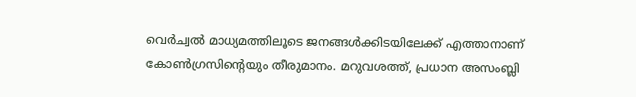വെര്‍ച്വല്‍ മാധ്യമത്തിലൂടെ ജനങ്ങള്‍ക്കിടയിലേക്ക് എത്താനാണ് കോണ്‍ഗ്രസിന്റെയും തീരുമാനം. മറുവശത്ത്, പ്രധാന അസംബ്ലി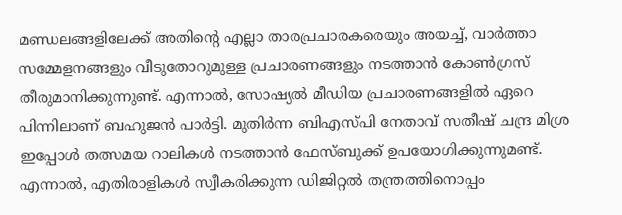മണ്ഡലങ്ങളിലേക്ക് അതിന്റെ എല്ലാ താരപ്രചാരകരെയും അയച്ച്, വാര്‍ത്താ സമ്മേളനങ്ങളും വീടുതോറുമുള്ള പ്രചാരണങ്ങളും നടത്താന്‍ കോണ്‍ഗ്രസ് തീരുമാനിക്കുന്നുണ്ട്. എന്നാല്‍, സോഷ്യല്‍ മീഡിയ പ്രചാരണങ്ങളില്‍ ഏറെ പിന്നിലാണ് ബഹുജന്‍ പാര്‍ട്ടി. മുതിര്‍ന്ന ബിഎസ്പി നേതാവ് സതീഷ് ചന്ദ്ര മിശ്ര ഇപ്പോള്‍ തത്സമയ റാലികള്‍ നടത്താന്‍ ഫേസ്ബുക്ക് ഉപയോഗിക്കുന്നുമണ്ട്. എന്നാല്‍, എതിരാളികള്‍ സ്വീകരിക്കുന്ന ഡിജിറ്റല്‍ തന്ത്രത്തിനൊപ്പം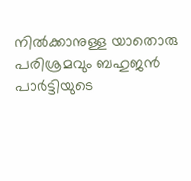നില്‍ക്കാനുള്ള യാതൊരു പരിശ്രമവും ബഹുജന്‍ പാര്‍ട്ടിയുടെ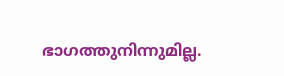ഭാഗത്തുനിന്നുമില്ല.